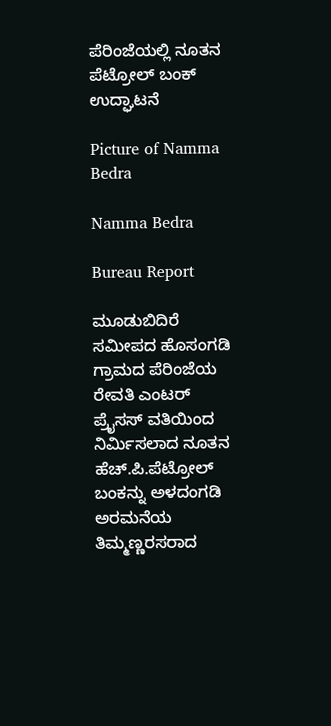ಪೆರಿಂಜೆಯಲ್ಲಿ ನೂತನ ಪೆಟ್ರೋಲ್ ಬಂಕ್ ಉದ್ಘಾಟನೆ

Picture of Namma Bedra

Namma Bedra

Bureau Report

ಮೂಡುಬಿದಿರೆ ಸಮೀಪದ ಹೊಸಂಗಡಿ ಗ್ರಾಮದ ಪೆರಿಂಜೆಯ ರೇವತಿ ಎಂಟರ್ ಪ್ರೈಸಸ್ ವತಿಯಿಂದ ನಿರ್ಮಿಸಲಾದ ನೂತನ ಹೆಚ್‌.ಪಿ.ಪೆಟ್ರೋಲ್ ಬಂಕನ್ನು ಅಳದಂಗಡಿ ಅರಮನೆಯ ತಿಮ್ಮಣ್ಣರಸರಾದ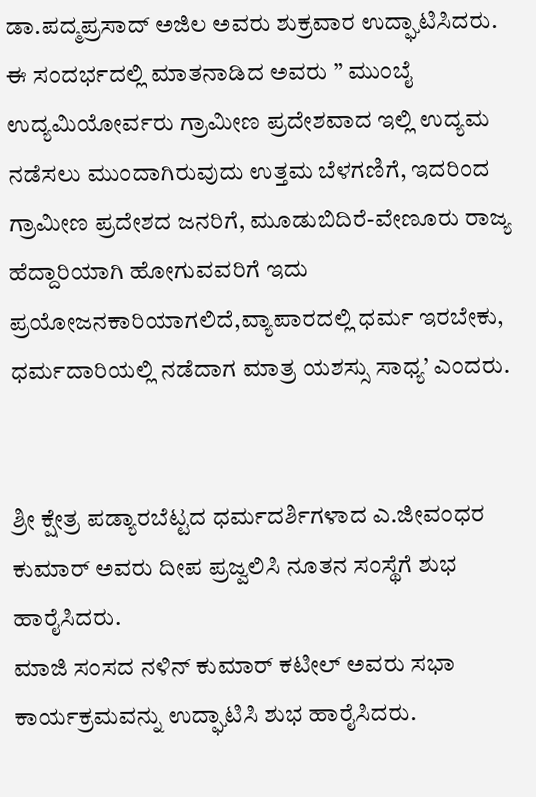ಡಾ.ಪದ್ಮಪ್ರಸಾದ್ ಅಜಿಲ ಅವರು ಶುಕ್ರವಾರ ಉದ್ಘಾಟಿಸಿದರು.
ಈ ಸಂದರ್ಭದಲ್ಲಿ ಮಾತನಾಡಿದ ಅವರು ” ಮುಂಬೈ ಉದ್ಯಮಿಯೋರ್ವರು ಗ್ರಾಮೀಣ ಪ್ರದೇಶವಾದ ಇಲ್ಲಿ ಉದ್ಯಮ ನಡೆಸಲು ಮುಂದಾಗಿರುವುದು ಉತ್ತಮ ಬೆಳಗಣಿಗೆ, ಇದರಿಂದ ಗ್ರಾಮೀಣ ಪ್ರದೇಶದ ಜನರಿಗೆ, ಮೂಡುಬಿದಿರೆ-ವೇಣೂರು ರಾಜ್ಯ ಹೆದ್ದಾರಿಯಾಗಿ ಹೋಗುವವರಿಗೆ ಇದು ಪ್ರಯೋಜನಕಾರಿಯಾಗಲಿದೆ,ವ್ಯಾಪಾರದಲ್ಲಿ ಧರ್ಮ ಇರಬೇಕು, ಧರ್ಮದಾರಿಯಲ್ಲಿ ನಡೆದಾಗ ಮಾತ್ರ ಯಶಸ್ಸು ಸಾಧ್ಯ’ ಎಂದರು.


ಶ್ರೀ ಕ್ಷೇತ್ರ ಪಡ್ಯಾರಬೆಟ್ಟದ ಧರ್ಮದರ್ಶಿಗಳಾದ ಎ.ಜೀವಂಧರ ಕುಮಾರ್ ಅವರು ದೀಪ ಪ್ರಜ್ವಲಿಸಿ ನೂತನ ಸಂಸ್ಥೆಗೆ ಶುಭ ಹಾರೈಸಿದರು.
ಮಾಜಿ ಸಂಸದ ನಳಿನ್ ಕುಮಾರ್ ಕಟೀಲ್ ಅವರು ಸಭಾ ಕಾರ್ಯಕ್ರಮವನ್ನು ಉದ್ಘಾಟಿಸಿ ಶುಭ ಹಾರೈಸಿದರು.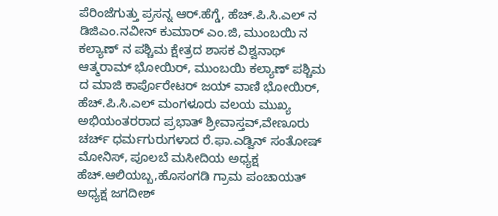ಪೆರಿಂಜೆಗುತ್ತು ಪ್ರಸನ್ನ ಆರ್.ಹೆಗ್ಡೆ, ಹೆಚ್.ಪಿ.ಸಿ.ಎಲ್ ನ ಡಿ‌ಜಿಎಂ.ನವೀನ್ ಕುಮಾರ್ ಎಂ.ಜಿ, ಮುಂಬಯಿ ನ ಕಲ್ಯಾಣ್ ನ ಪಶ್ಚಿಮ ಕ್ಷೇತ್ರದ ಶಾಸಕ ವಿಶ್ವನಾಥ್ ಆತ್ಮರಾಮ್ ಭೋಯಿರ್, ಮುಂಬಯಿ ಕಲ್ಯಾಣ್ ಪಶ್ಚಿಮ ದ ಮಾಜಿ ಕಾರ್ಪೊರೇಟರ್ ಜಯ್ ವಾಣಿ ಭೋಯಿರ್, ಹೆಚ್.ಪಿ.ಸಿ.ಎಲ್ ಮಂಗಳೂರು ವಲಯ ಮುಖ್ಯ ಅಭಿಯಂತರರಾದ ಪ್ರಭಾತ್ ಶ್ರೀವಾಸ್ತವ್,ವೇಣೂರು ಚರ್ಚ್ ಧರ್ಮಗುರುಗಳಾದ ರೆ.ಫಾ.ಎಡ್ವಿನ್ ಸಂತೋಷ್ ಮೋನಿಸ್, ಪೂಲಬೆ ಮಸೀದಿಯ ಅಧ್ಯಕ್ಷ ಹೆಚ್.ಆಲಿಯಬ್ಬ,ಹೊಸಂಗಡಿ ಗ್ರಾಮ ಪಂಚಾಯತ್ ಅಧ್ಯಕ್ಷ ಜಗದೀಶ್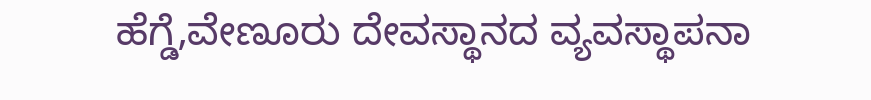ಹೆಗ್ಡೆ,ವೇಣೂರು ದೇವಸ್ಥಾನದ ವ್ಯವಸ್ಥಾಪನಾ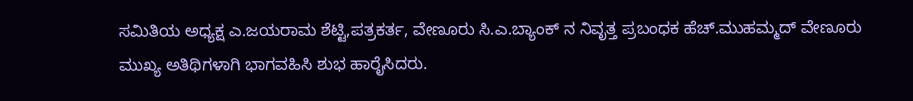ಸಮಿತಿಯ ಅಧ್ಯಕ್ಷ ಎ.ಜಯರಾಮ ಶೆಟ್ಟಿ,ಪತ್ರಕರ್ತ, ವೇಣೂರು ಸಿ.ಎ.ಬ್ಯಾಂಕ್ ನ ನಿವೃತ್ತ ಪ್ರಬಂಧಕ ಹೆಚ್.ಮುಹಮ್ಮದ್ ವೇಣೂರು ಮುಖ್ಯ ಅತಿಥಿಗಳಾಗಿ ಭಾಗವಹಿಸಿ ಶುಭ ಹಾರೈಸಿದರು.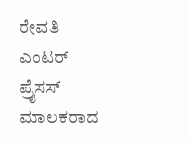ರೇವತಿ ಎಂಟರ್ ಪ್ರೈಸಸ್ ಮಾಲಕರಾದ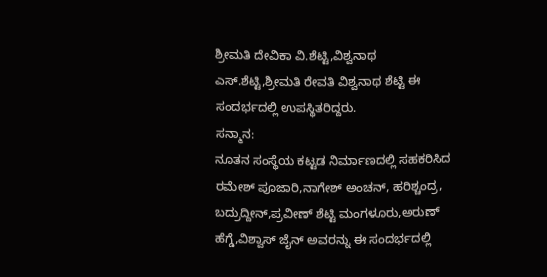ಶ್ರೀಮತಿ ದೇವಿಕಾ ವಿ.ಶೆಟ್ಟಿ,ವಿಶ್ವನಾಥ ಎಸ್‌.ಶೆಟ್ಟಿ,ಶ್ರೀಮತಿ ರೇವತಿ ವಿಶ್ವನಾಥ ಶೆಟ್ಟಿ ಈ ಸಂದರ್ಭದಲ್ಲಿ ಉಪಸ್ಥಿತರಿದ್ದರು.
ಸನ್ಮಾನ:
ನೂತನ ಸಂಸ್ಥೆಯ ಕಟ್ಟಡ ನಿರ್ಮಾಣದಲ್ಲಿ ಸಹಕರಿಸಿದ ರಮೇಶ್ ಪೂಜಾರಿ,ನಾಗೇಶ್ ಅಂಚನ್, ಹರಿಶ್ಚಂದ್ರ, ಬದ್ರುದ್ದೀನ್,ಪ್ರವೀಣ್ ಶೆಟ್ಟಿ ಮಂಗಳೂರು,ಅರುಣ್ ಹೆಗ್ಡೆ,ವಿಶ್ವಾಸ್ ಜೈನ್ ಅವರನ್ನು ಈ ಸಂದರ್ಭದಲ್ಲಿ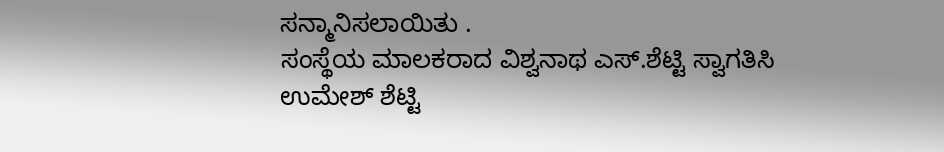ಸನ್ಮಾನಿಸಲಾಯಿತು ‌‌‌.
ಸಂಸ್ಥೆಯ ಮಾಲಕರಾದ ವಿಶ್ವನಾಥ ಎಸ್.ಶೆಟ್ಟಿ ಸ್ವಾಗತಿಸಿ ಉಮೇಶ್ ಶೆಟ್ಟಿ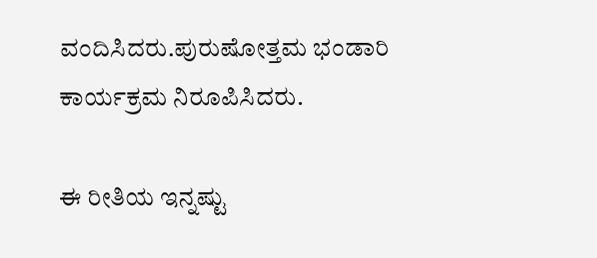ವಂದಿಸಿದರು.ಪುರುಷೋತ್ತಮ ಭಂಡಾರಿ ಕಾರ್ಯಕ್ರಮ ನಿರೂಪಿಸಿದರು.

ಈ ರೀತಿಯ ಇನ್ನಷ್ಟು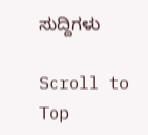ಸುದ್ದಿಗಳು

Scroll to Top